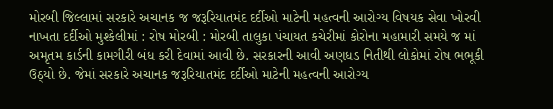મોરબી જિલ્લામાં સરકારે અચાનક જ જરૂરિયાતમંદ દર્દીઓ માટેની મહત્વની આરોગ્ય વિષયક સેવા ખોરવી નાખતા દર્દીઓ મુશ્કેલીમાં : રોષ મોરબી : મોરબી તાલુકા પંચાયત કચેરીમાં કોરોના મહામારી સમયે જ માં અમૃતમ કાર્ડની કામગીરી બંધ કરી દેવામાં આવી છે. સરકારની આવી અણધડ નિતીથી લોકોમાં રોષ ભભૂકી ઉઠ્યો છે. જેમાં સરકારે અચાનક જરૂરિયાતમંદ દર્દીઓ માટેની મહત્વની આરોગ્ય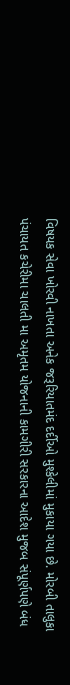વિષયક સેવા ખોરવી નાખતા અનેક જરૂરિયાતમંદ દર્દીઓ મુશ્કેલીમાં મુકાયા ગયા છે. મોરબી તાલુકા પંચાયત કચેરીમા ચાલતી મા અમૃતમ યોજનાની કામગીરી સરકારના આદેશ મુજબ સંપૂર્ણપણે બંધ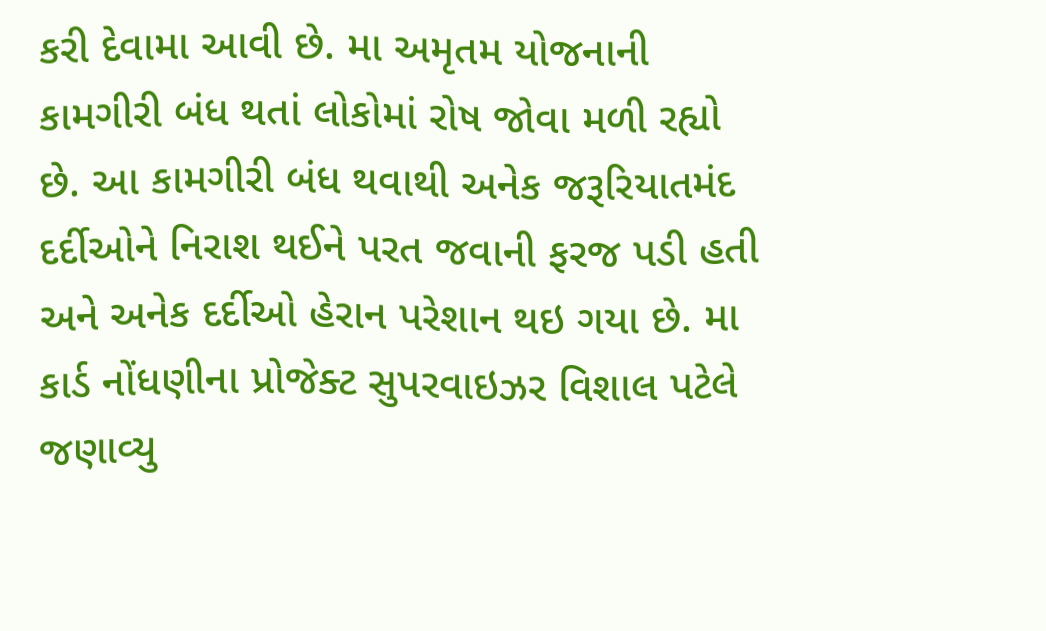કરી દેવામા આવી છે. મા અમૃતમ યોજનાની કામગીરી બંધ થતાં લોકોમાં રોષ જોવા મળી રહ્યો છે. આ કામગીરી બંધ થવાથી અનેક જરૂરિયાતમંદ દર્દીઓને નિરાશ થઈને પરત જવાની ફરજ પડી હતી અને અનેક દર્દીઓ હેરાન પરેશાન થઇ ગયા છે. મા કાર્ડ નોંધણીના પ્રોજેક્ટ સુપરવાઇઝર વિશાલ પટેલે જણાવ્યુ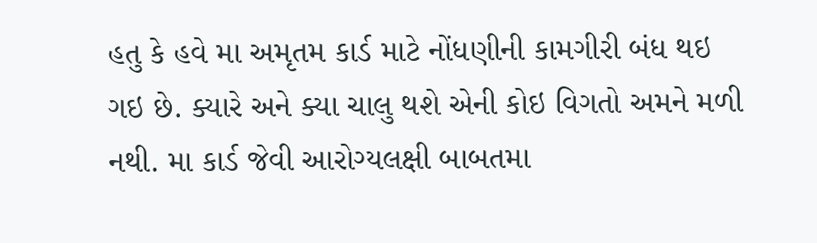હતુ કે હવે મા અમૃતમ કાર્ડ માટે નોંધણીની કામગીરી બંધ થઇ ગઇ છે. ક્યારે અને ક્યા ચાલુ થશે એની કોઇ વિગતો અમને મળી નથી. મા કાર્ડ જેવી આરોગ્યલક્ષી બાબતમા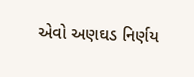એવો અણઘડ નિર્ણય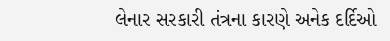લેનાર સરકારી તંત્રના કારણે અનેક દર્દિઓ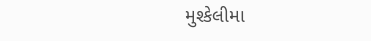મુશ્કેલીમા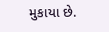મુકાયા છે.